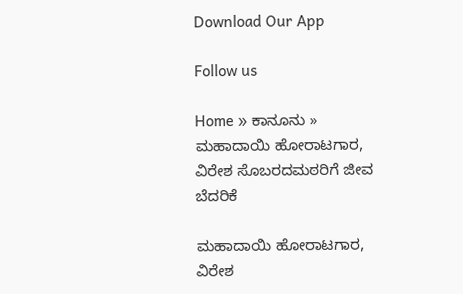Download Our App

Follow us

Home » ಕಾನೂನು » ಮಹಾದಾಯಿ ಹೋರಾಟಗಾರ, ವಿರೇಶ ಸೊಬರದಮಠರಿಗೆ ಜೀವ ಬೆದರಿಕೆ

ಮಹಾದಾಯಿ ಹೋರಾಟಗಾರ, ವಿರೇಶ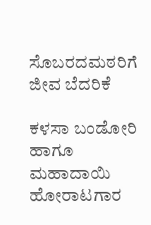ಸೊಬರದಮಠರಿಗೆ ಜೀವ ಬೆದರಿಕೆ

ಕಳಸಾ ಬಂಡೋರಿ ಹಾಗೂ ಮಹಾದಾಯಿ ಹೋರಾಟಗಾರ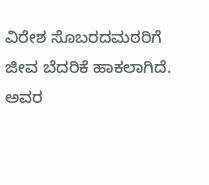ವಿರೇಶ ಸೊಬರದಮಠರಿಗೆ ಜೀವ ಬೆದರಿಕೆ ಹಾಕಲಾಗಿದೆ. ಅವರ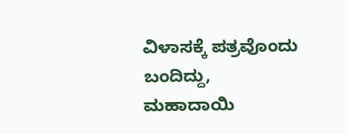ವಿಳಾಸಕ್ಕೆ ಪತ್ರವೊಂದು ಬಂದಿದ್ದು, ಮಹಾದಾಯಿ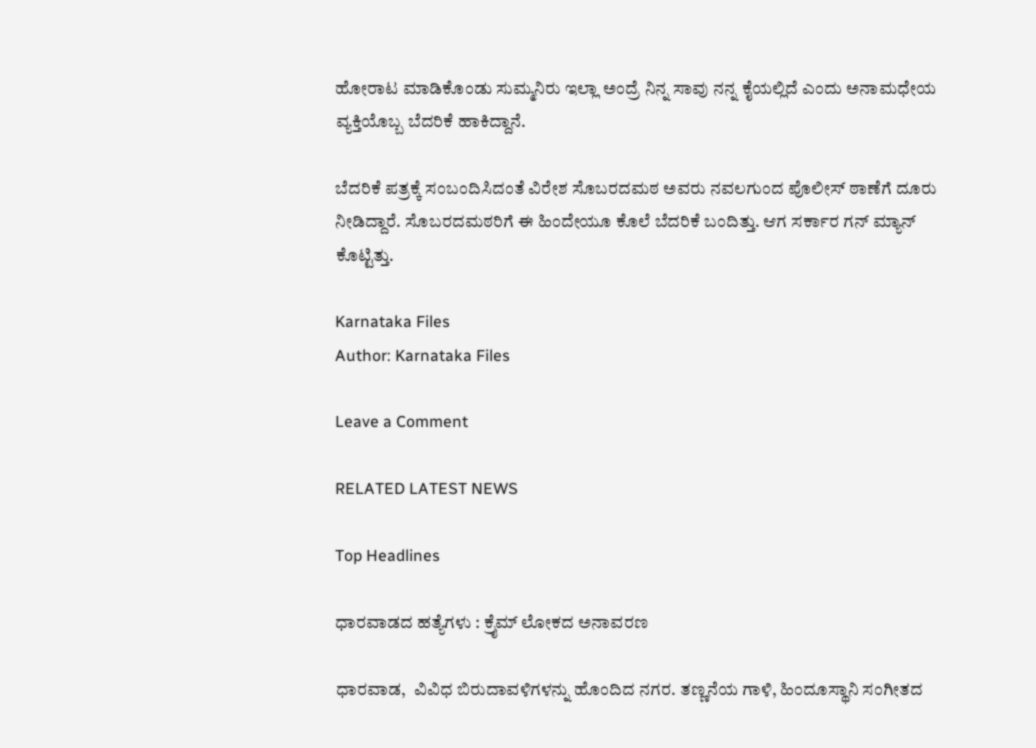ಹೋರಾಟ ಮಾಡಿಕೊಂಡು ಸುಮ್ಮನಿರು ಇಲ್ಲಾ ಅಂದ್ರೆ ನಿನ್ನ ಸಾವು ನನ್ನ ಕೈಯಲ್ಲಿದೆ ಎಂದು ಅನಾಮಧೇಯ ವ್ಯಕ್ತಿಯೊಬ್ಬ ಬೆದರಿಕೆ ಹಾಕಿದ್ದಾನೆ.

ಬೆದರಿಕೆ ಪತ್ರಕ್ಕೆ ಸಂಬಂದಿಸಿದಂತೆ ವಿರೇಶ ಸೊಬರದಮಠ ಅವರು ನವಲಗುಂದ ಪೊಲೀಸ್ ಠಾಣೆಗೆ ದೂರು ನೀಡಿದ್ದಾರೆ. ಸೊಬರದಮಠರಿಗೆ ಈ ಹಿಂದೇಯೂ ಕೊಲೆ ಬೆದರಿಕೆ ಬಂದಿತ್ತು. ಆಗ ಸರ್ಕಾರ ಗನ್ ಮ್ಯಾನ್ ಕೊಟ್ಟಿತ್ತು.

Karnataka Files
Author: Karnataka Files

Leave a Comment

RELATED LATEST NEWS

Top Headlines

ಧಾರವಾಡದ ಹತ್ಯೆಗಳು : ಕ್ರೈಮ್ ಲೋಕದ ಅನಾವರಣ

ಧಾರವಾಡ,  ವಿವಿಧ ಬಿರುದಾವಳಿಗಳನ್ನು ಹೊಂದಿದ ನಗರ. ತಣ್ಣನೆಯ ಗಾಳಿ, ಹಿಂದೂಸ್ಥಾನಿ ಸಂಗೀತದ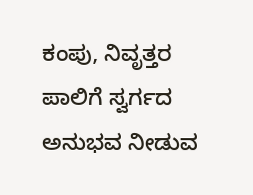ಕಂಪು, ನಿವೃತ್ತರ ಪಾಲಿಗೆ ಸ್ವರ್ಗದ ಅನುಭವ ನೀಡುವ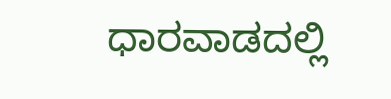ಧಾರವಾಡದಲ್ಲಿ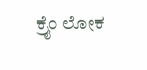ಕ್ರೈಂ ಲೋಕ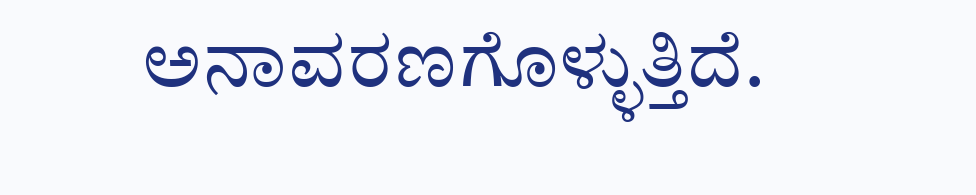ಅನಾವರಣಗೊಳ್ಳುತ್ತಿದೆ.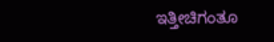ಇತ್ತೀಚಿಗಂತೂ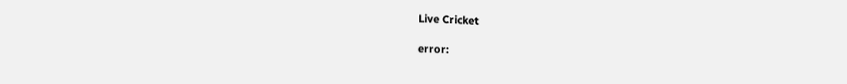Live Cricket

error: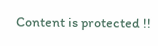Content is protected !!